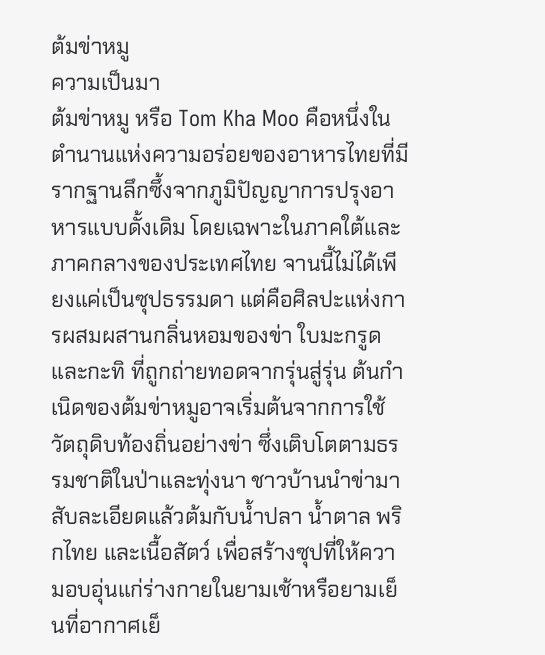ต้มข่าหมู
ความเป็นมา
ต้มข่าหมู หรือ Tom Kha Moo คือหนึ่งในตำนานแห่งความอร่อยของอาหารไทยที่มีรากฐานลึกซึ้งจากภูมิปัญญาการปรุงอาหารแบบดั้งเดิม โดยเฉพาะในภาคใต้และภาคกลางของประเทศไทย จานนี้ไม่ได้เพียงแค่เป็นซุปธรรมดา แต่คือศิลปะแห่งการผสมผสานกลิ่นหอมของข่า ใบมะกรูด และกะทิ ที่ถูกถ่ายทอดจากรุ่นสู่รุ่น ต้นกำเนิดของต้มข่าหมูอาจเริ่มต้นจากการใช้วัตถุดิบท้องถิ่นอย่างข่า ซึ่งเติบโตตามธรรมชาติในป่าและทุ่งนา ชาวบ้านนำข่ามาสับละเอียดแล้วต้มกับน้ำปลา น้ำตาล พริกไทย และเนื้อสัตว์ เพื่อสร้างซุปที่ให้ความอบอุ่นแก่ร่างกายในยามเช้าหรือยามเย็นที่อากาศเย็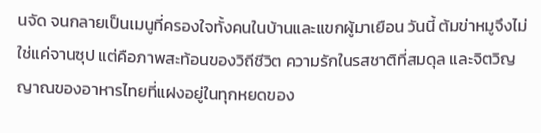นจัด จนกลายเป็นเมนูที่ครองใจทั้งคนในบ้านและแขกผู้มาเยือน วันนี้ ต้มข่าหมูจึงไม่ใช่แค่จานซุป แต่คือภาพสะท้อนของวิถีชีวิต ความรักในรสชาติที่สมดุล และจิตวิญญาณของอาหารไทยที่แฝงอยู่ในทุกหยดของ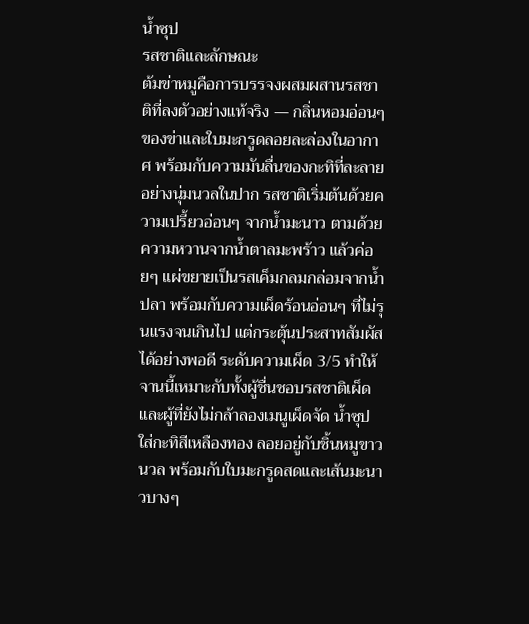น้ำซุป
รสชาติและลักษณะ
ต้มข่าหมูคือการบรรจงผสมผสานรสชาติที่ลงตัวอย่างแท้จริง — กลิ่นหอมอ่อนๆ ของข่าและใบมะกรูดลอยละล่องในอากาศ พร้อมกับความมันลื่นของกะทิที่ละลายอย่างนุ่มนวลในปาก รสชาติเริ่มต้นด้วยความเปรี้ยวอ่อนๆ จากน้ำมะนาว ตามด้วยความหวานจากน้ำตาลมะพร้าว แล้วค่อยๆ แผ่ขยายเป็นรสเค็มกลมกล่อมจากน้ำปลา พร้อมกับความเผ็ดร้อนอ่อนๆ ที่ไม่รุนแรงจนเกินไป แต่กระตุ้นประสาทสัมผัสได้อย่างพอดี ระดับความเผ็ด 3/5 ทำให้จานนี้เหมาะกับทั้งผู้ชื่นชอบรสชาติเผ็ดและผู้ที่ยังไม่กล้าลองเมนูเผ็ดจัด น้ำซุปใส่กะทิสีเหลืองทอง ลอยอยู่กับชิ้นหมูขาวนวล พร้อมกับใบมะกรูดสดและเส้นมะนาวบางๆ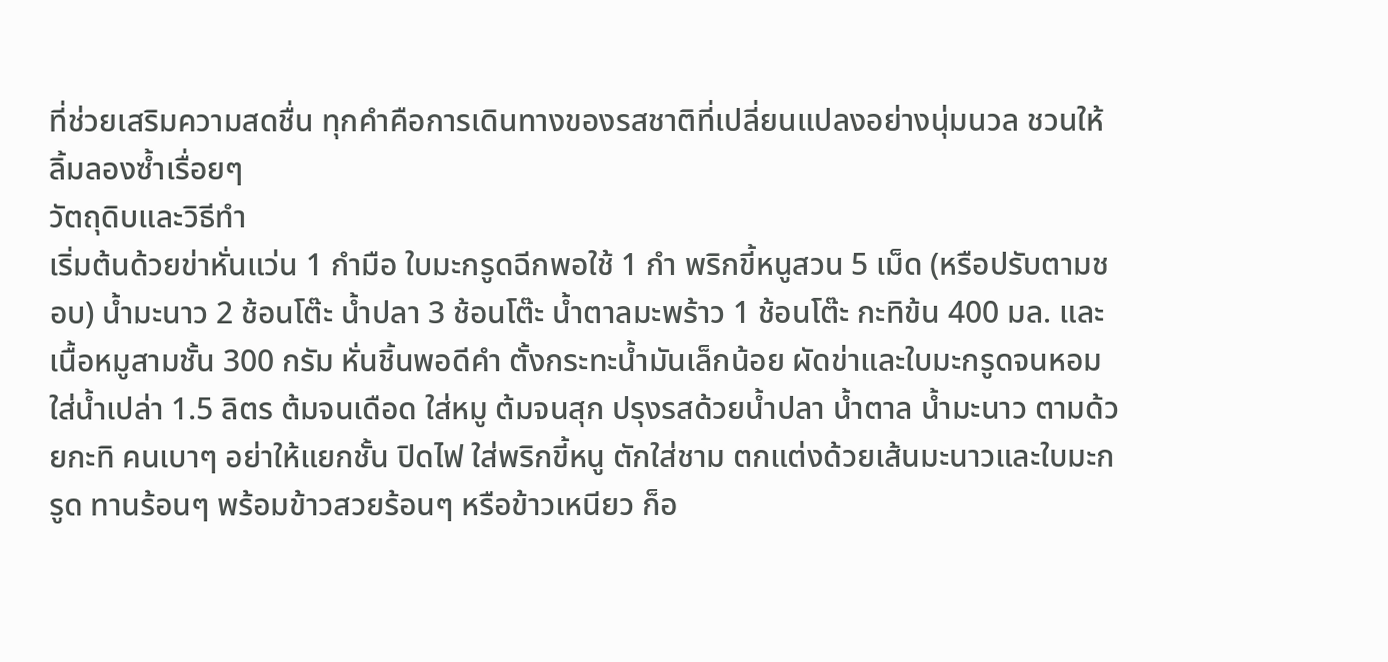ที่ช่วยเสริมความสดชื่น ทุกคำคือการเดินทางของรสชาติที่เปลี่ยนแปลงอย่างนุ่มนวล ชวนให้ลิ้มลองซ้ำเรื่อยๆ
วัตถุดิบและวิธีทำ
เริ่มต้นด้วยข่าหั่นแว่น 1 กำมือ ใบมะกรูดฉีกพอใช้ 1 กำ พริกขี้หนูสวน 5 เม็ด (หรือปรับตามชอบ) น้ำมะนาว 2 ช้อนโต๊ะ น้ำปลา 3 ช้อนโต๊ะ น้ำตาลมะพร้าว 1 ช้อนโต๊ะ กะทิข้น 400 มล. และเนื้อหมูสามชั้น 300 กรัม หั่นชิ้นพอดีคำ ตั้งกระทะน้ำมันเล็กน้อย ผัดข่าและใบมะกรูดจนหอม ใส่น้ำเปล่า 1.5 ลิตร ต้มจนเดือด ใส่หมู ต้มจนสุก ปรุงรสด้วยน้ำปลา น้ำตาล น้ำมะนาว ตามด้วยกะทิ คนเบาๆ อย่าให้แยกชั้น ปิดไฟ ใส่พริกขี้หนู ตักใส่ชาม ตกแต่งด้วยเส้นมะนาวและใบมะกรูด ทานร้อนๆ พร้อมข้าวสวยร้อนๆ หรือข้าวเหนียว ก็อ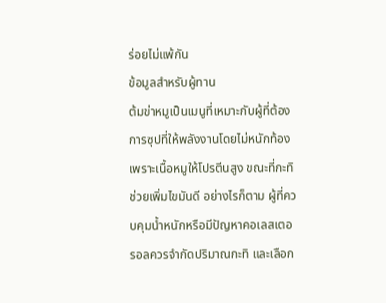ร่อยไม่แพ้กัน
ข้อมูลสำหรับผู้ทาน
ต้มข่าหมูเป็นเมนูที่เหมาะกับผู้ที่ต้องการซุปที่ให้พลังงานโดยไม่หนักท้อง เพราะเนื้อหมูให้โปรตีนสูง ขณะที่กะทิช่วยเพิ่มไขมันดี อย่างไรก็ตาม ผู้ที่ควบคุมน้ำหนักหรือมีปัญหาคอเลสเตอรอลควรจำกัดปริมาณกะทิ และเลือก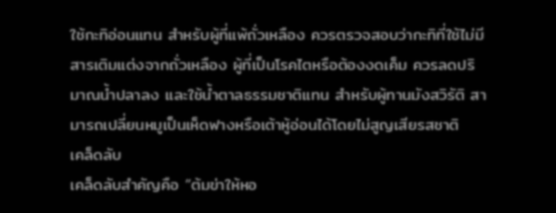ใช้กะทิอ่อนแทน สำหรับผู้ที่แพ้ถั่วเหลือง ควรตรวจสอบว่ากะทิที่ใช้ไม่มีสารเติมแต่งจากถั่วเหลือง ผู้ที่เป็นโรคไตหรือต้องงดเค็ม ควรลดปริมาณน้ำปลาลง และใช้น้ำตาลธรรมชาติแทน สำหรับผู้ทานมังสวิรัติ สามารถเปลี่ยนหมูเป็นเห็ดฟางหรือเต้าหู้อ่อนได้โดยไม่สูญเสียรสชาติ
เคล็ดลับ
เคล็ดลับสำคัญคือ “ต้มข่าให้หอ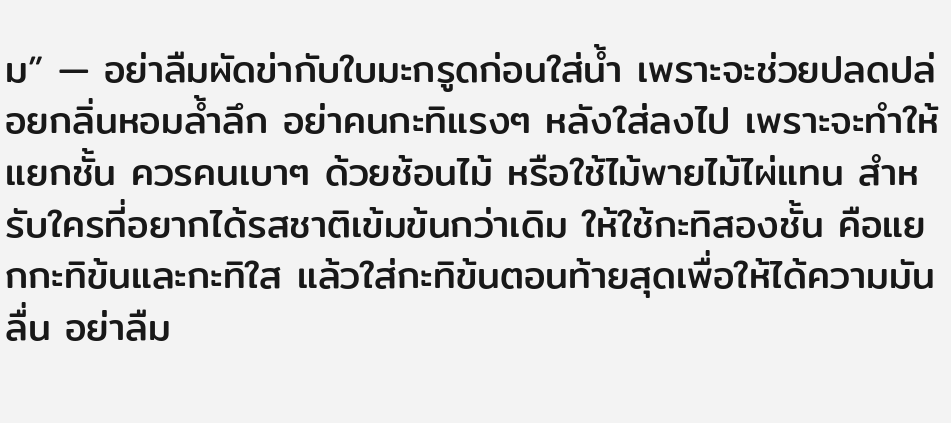ม” — อย่าลืมผัดข่ากับใบมะกรูดก่อนใส่น้ำ เพราะจะช่วยปลดปล่อยกลิ่นหอมล้ำลึก อย่าคนกะทิแรงๆ หลังใส่ลงไป เพราะจะทำให้แยกชั้น ควรคนเบาๆ ด้วยช้อนไม้ หรือใช้ไม้พายไม้ไผ่แทน สำหรับใครที่อยากได้รสชาติเข้มข้นกว่าเดิม ให้ใช้กะทิสองชั้น คือแยกกะทิข้นและกะทิใส แล้วใส่กะทิข้นตอนท้ายสุดเพื่อให้ได้ความมันลื่น อย่าลืม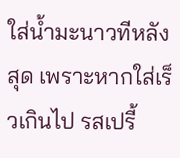ใส่น้ำมะนาวทีหลังสุด เพราะหากใส่เร็วเกินไป รสเปรี้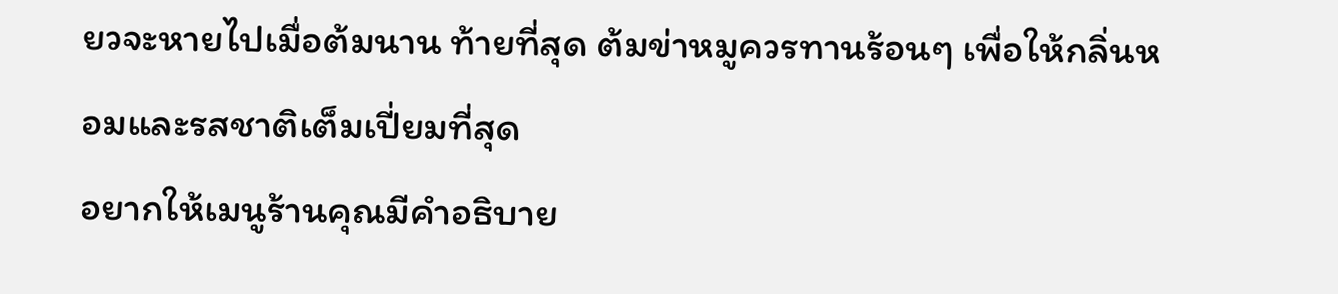ยวจะหายไปเมื่อต้มนาน ท้ายที่สุด ต้มข่าหมูควรทานร้อนๆ เพื่อให้กลิ่นหอมและรสชาติเต็มเปี่ยมที่สุด
อยากให้เมนูร้านคุณมีคำอธิบาย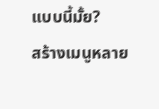แบบนี้มั้ย?
สร้างเมนูหลาย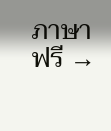ภาษาฟรี →